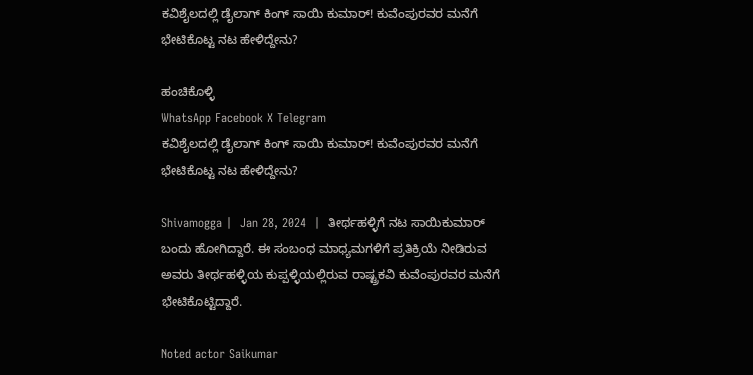ಕವಿಶೈಲದಲ್ಲಿ ಡೈಲಾಗ್ ಕಿಂಗ್ ಸಾಯಿ ಕುಮಾರ್! ಕುವೆಂಪುರವರ ಮನೆಗೆ ಭೇಟಿಕೊಟ್ಟ ನಟ ಹೇಳಿದ್ದೇನು?

ಹಂಚಿಕೊಳ್ಳಿ
WhatsApp Facebook X Telegram
ಕವಿಶೈಲದಲ್ಲಿ ಡೈಲಾಗ್ ಕಿಂಗ್ ಸಾಯಿ ಕುಮಾರ್! ಕುವೆಂಪುರವರ ಮನೆಗೆ ಭೇಟಿಕೊಟ್ಟ ನಟ ಹೇಳಿದ್ದೇನು?

Shivamogga |  Jan 28, 2024  |  ತೀರ್ಥಹಳ್ಳಿಗೆ ನಟ ಸಾಯಿಕುಮಾರ್ ಬಂದು ಹೋಗಿದ್ದಾರೆ. ಈ ಸಂಬಂಧ ಮಾಧ್ಯಮಗಳಿಗೆ ಪ್ರತಿಕ್ರಿಯೆ ನೀಡಿರುವ ಅವರು ತೀರ್ಥಹಳ್ಳಿಯ ಕುಪ್ಪಳ್ಳಿಯಲ್ಲಿರುವ ರಾಷ್ಟ್ರಕವಿ ಕುವೆಂಪುರವರ ಮನೆಗೆ ಭೇಟಿಕೊಟ್ಟಿದ್ದಾರೆ.

Noted actor Saikumar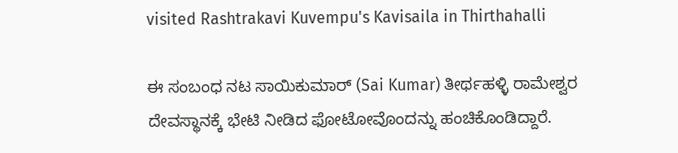visited Rashtrakavi Kuvempu's Kavisaila in Thirthahalli

ಈ ಸಂಬಂಧ ನಟ ಸಾಯಿಕುಮಾರ್ (Sai Kumar) ತೀರ್ಥಹಳ್ಳಿ ರಾಮೇಶ್ವರ ದೇವಸ್ಥಾನಕ್ಕೆ ಭೇಟಿ ನೀಡಿದ ಫೋಟೋವೊಂದನ್ನು ಹಂಚಿಕೊಂಡಿದ್ದಾರೆ.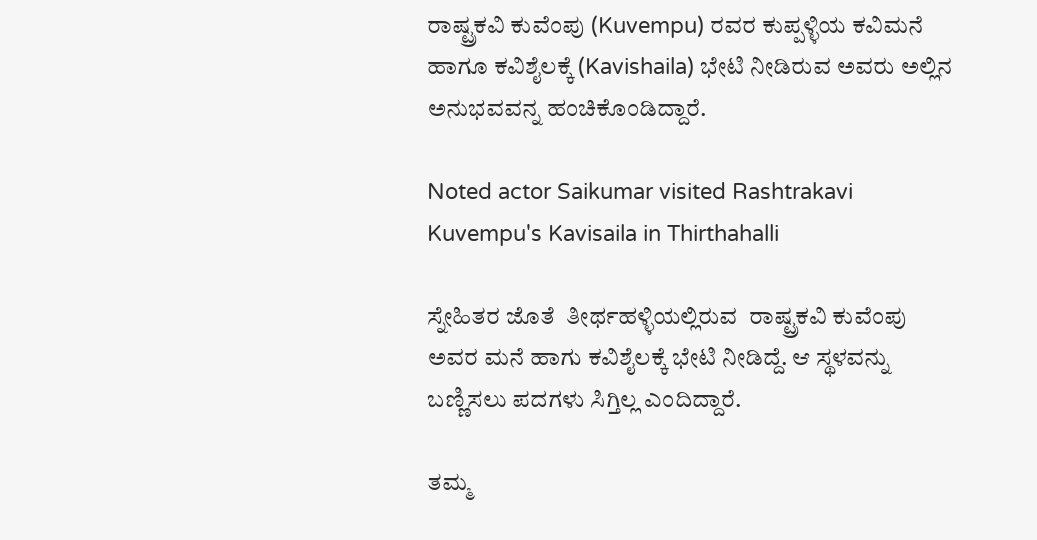ರಾಷ್ಟ್ರಕವಿ ಕುವೆಂಪು (Kuvempu) ರವರ ಕುಪ್ಪಳ್ಳಿಯ ಕವಿಮನೆ ಹಾಗೂ ಕವಿಶೈಲಕ್ಕೆ (Kavishaila) ಭೇಟಿ ನೀಡಿರುವ ಅವರು ಅಲ್ಲಿನ ಅನುಭವವನ್ನ ಹಂಚಿಕೊಂಡಿದ್ದಾರೆ.

Noted actor Saikumar visited Rashtrakavi Kuvempu's Kavisaila in Thirthahalli

ಸ್ನೇಹಿತರ ಜೊತೆ  ತೀರ್ಥಹಳ್ಳಿಯಲ್ಲಿರುವ  ರಾಷ್ಟ್ರಕವಿ ಕುವೆಂಪು ಅವರ ಮನೆ ಹಾಗು ಕವಿಶೈಲಕ್ಕೆ ಭೇಟಿ ನೀಡಿದ್ದೆ. ಆ ಸ್ಥಳವನ್ನು ಬಣ್ಣಿಸಲು ಪದಗಳು ಸಿಗ್ತಿಲ್ಲ ಎಂದಿದ್ದಾರೆ.

ತಮ್ಮ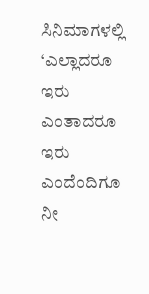ಸಿನಿಮಾಗಳಲ್ಲಿ ‘ಎಲ್ಲಾದರೂ ಇರು ಎಂತಾದರೂ ಇರು ಎಂದೆಂದಿಗೂ ನೀ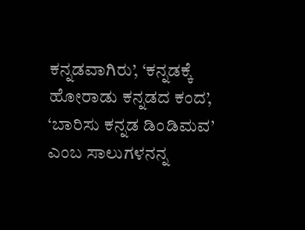ಕನ್ನಡವಾಗಿರು’, ‘ಕನ್ನಡಕ್ಕೆ ಹೋರಾಡು ಕನ್ನಡದ ಕಂದ’, ‘ಬಾರಿಸು ಕನ್ನಡ ಡಿಂಡಿಮವ’ ಎಂಬ ಸಾಲುಗಳನನ್ನ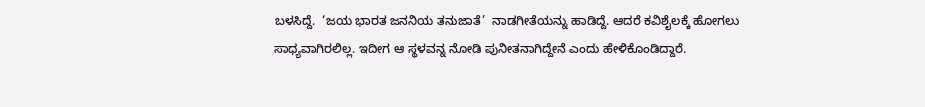ಬಳಸಿದ್ದೆ.  ‘ಜಯ ಭಾರತ ಜನನಿಯ ತನುಜಾತೆ’  ನಾಡಗೀತೆಯನ್ನು ಹಾಡಿದ್ದೆ. ಆದರೆ ಕವಿಶೈಲಕ್ಕೆ ಹೋಗಲು ಸಾಧ್ಯವಾಗಿರಲಿಲ್ಲ. ಇದೀಗ ಆ ಸ್ಥಳವನ್ನ ನೋಡಿ ಪುನೀತನಾಗಿದ್ದೇನೆ ಎಂದು ಹೇಳಿಕೊಂಡಿದ್ದಾರೆ.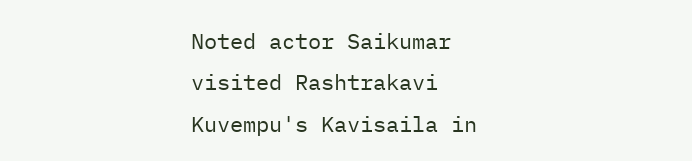Noted actor Saikumar visited Rashtrakavi Kuvempu's Kavisaila in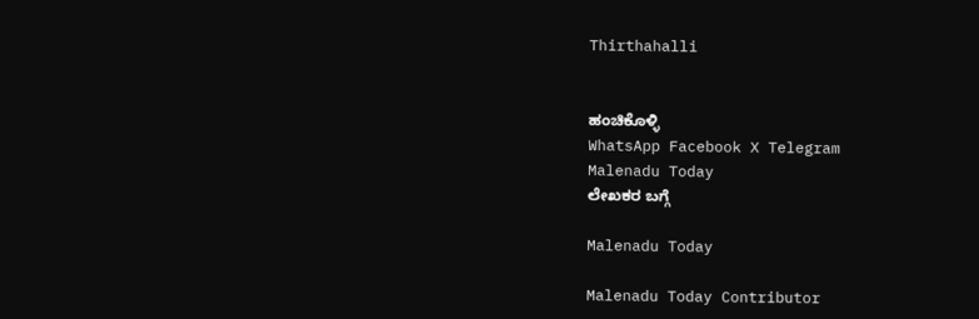Thirthahalli


ಹಂಚಿಕೊಳ್ಳಿ
WhatsApp Facebook X Telegram
Malenadu Today
ಲೇಖಕರ ಬಗ್ಗೆ

Malenadu Today

Malenadu Today Contributor